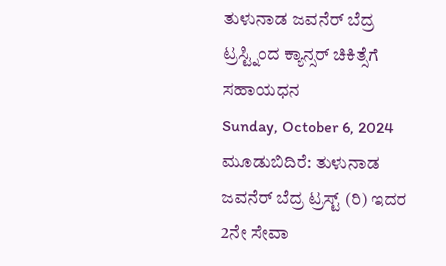ತುಳುನಾಡ ಜವನೆರ್ ಬೆದ್ರ ಟ್ರಸ್ಟ್ನಿಂದ ಕ್ಯಾನ್ಸರ್ ಚಿಕಿತ್ಸೆಗೆ ಸಹಾಯಧನ
Sunday, October 6, 2024
ಮೂಡುಬಿದಿರೆ: ತುಳುನಾಡ ಜವನೆರ್ ಬೆದ್ರ ಟ್ರಸ್ಟ್ (ರಿ) ಇದರ 2ನೇ ಸೇವಾ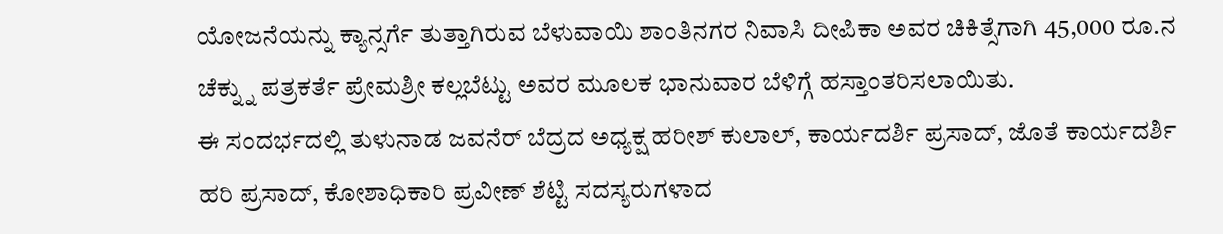ಯೋಜನೆಯನ್ನು ಕ್ಯಾನ್ಸರ್ಗೆ ತುತ್ತಾಗಿರುವ ಬೆಳುವಾಯಿ ಶಾಂತಿನಗರ ನಿವಾಸಿ ದೀಪಿಕಾ ಅವರ ಚಿಕಿತ್ಸೆಗಾಗಿ 45,000 ರೂ.ನ ಚೆಕ್ನ್ನು ಪತ್ರಕರ್ತೆ ಪ್ರೇಮಶ್ರೀ ಕಲ್ಲಬೆಟ್ಟು ಅವರ ಮೂಲಕ ಭಾನುವಾರ ಬೆಳಿಗ್ಗೆ ಹಸ್ತಾಂತರಿಸಲಾಯಿತು.
ಈ ಸಂದರ್ಭದಲ್ಲಿ ತುಳುನಾಡ ಜವನೆರ್ ಬೆದ್ರದ ಅಧ್ಯಕ್ಷ ಹರೀಶ್ ಕುಲಾಲ್, ಕಾರ್ಯದರ್ಶಿ ಪ್ರಸಾದ್, ಜೊತೆ ಕಾರ್ಯದರ್ಶಿ ಹರಿ ಪ್ರಸಾದ್, ಕೋಶಾಧಿಕಾರಿ ಪ್ರವೀಣ್ ಶೆಟ್ಟಿ ಸದಸ್ಯರುಗಳಾದ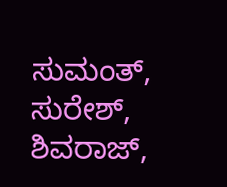ಸುಮಂತ್, ಸುರೇಶ್, ಶಿವರಾಜ್,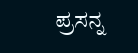ಪ್ರಸನ್ನ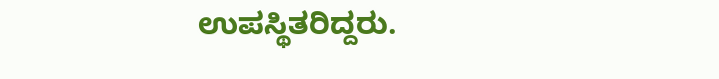ಉಪಸ್ಥಿತರಿದ್ದರು.